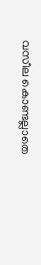വസീല കൊണ്ടല്ലാതെ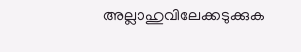അല്ലാഹുവിലേക്കടുക്കുക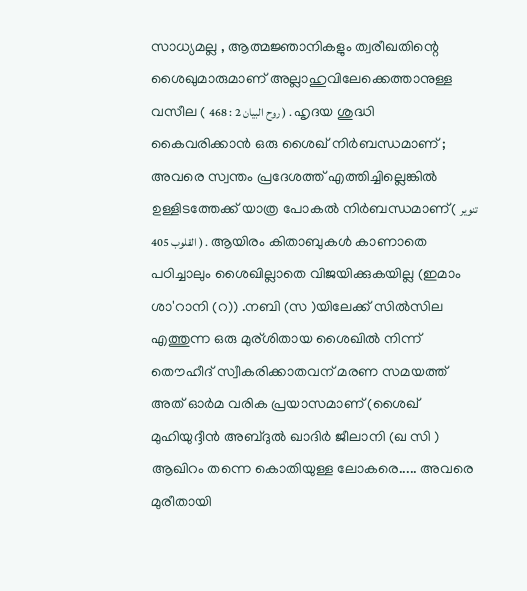സാധ്യമല്ല , ആത്മജ്ഞാനികളും ത്വരീഖതിന്റെ ശൈഖുമാരുമാണ് അല്ലാഹുവിലേക്കെത്താനുള്ള വസീല ( روح البيان 2 : 468 ) . ഹൃദയ ശുദ്ധി കൈവരിക്കാന്‍ ഒരു ശൈഖ്‌ നിര്‍ബന്ധമാണ്‌ ; അവരെ സ്വന്തം പ്രദേശത്ത്‌ എത്തിച്ചില്ലെങ്കില്‍ ഉള്ളിടത്തേക്ക് യാത്ര പോകല്‍ നിര്‍ബന്ധമാണ്( تنوير القلوب 405 ) . ആയിരം കിതാബുകള്‍ കാണാതെ പഠിച്ചാലും ശൈഖില്ലാതെ വിജയിക്കുകയില്ല (ഇമാം ശാ'റാനി (റ)) .നബി (സ )യിലേക്ക്‌ സില്‍സില എത്തുന്ന ഒരു മുര്ശിതായ ശൈഖില്‍ നിന്ന് തൌഹീദ് സ്വീകരിക്കാതവന് മരണ സമയത്ത് അത് ഓര്‍മ വരിക പ്രയാസമാണ് (ശൈഖ് മുഹിയുദ്ദീന്‍ അബ്ദുല്‍ ഖാദിര്‍ ജീലാനി (ഖ സി ) ആഖിറം തന്നെ കൊതിയുള്ള ലോകരെ..... അവരെ മുരീതായി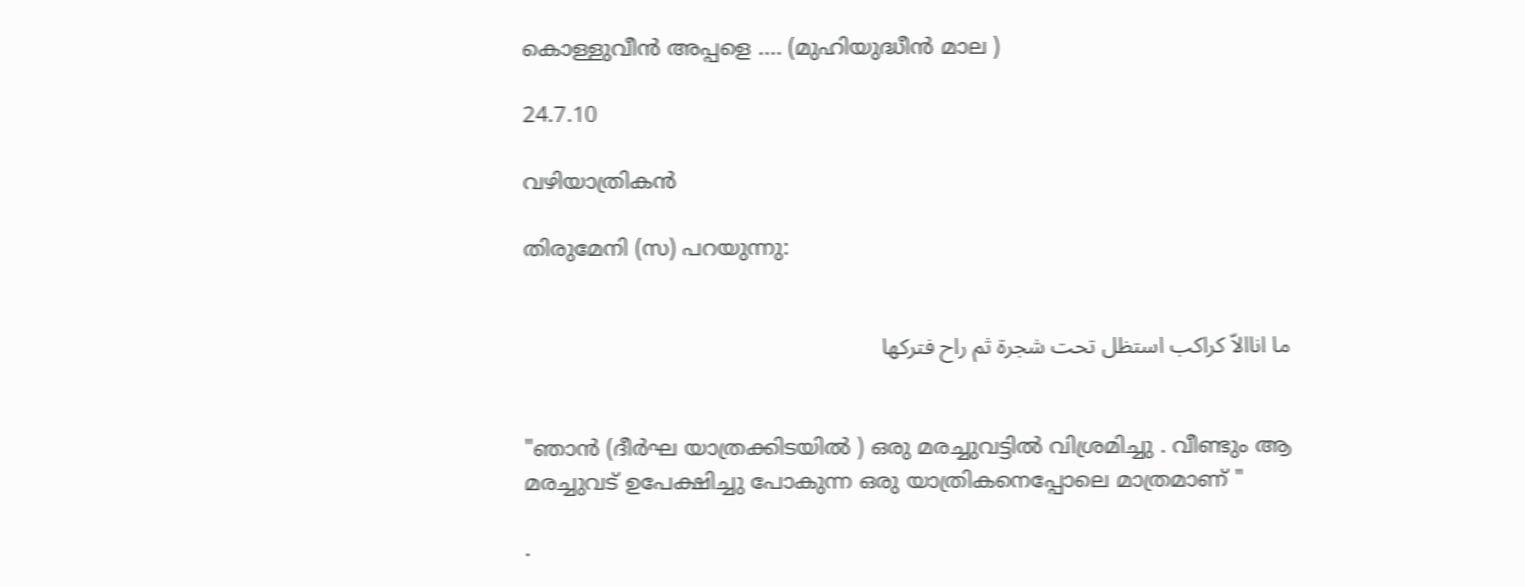കൊള്ളുവീന്‍ അപ്പളെ .... (മുഹിയുദ്ധീന്‍ മാല )

24.7.10

വഴിയാത്രികന്‍

തിരുമേനി (സ) പറയുന്നു:


ما اناالاّ كراكب استظل تحت شجرة ثم راح فتركها


"ഞാന്‍ (ദീര്‍ഘ യാത്രക്കിടയില്‍ ) ഒരു മരച്ചുവട്ടില്‍ വിശ്രമിച്ചു . വീണ്ടും ആ മരച്ചുവട് ഉപേക്ഷിച്ചു പോകുന്ന ഒരു യാത്രികനെപ്പോലെ മാത്രമാണ് "

.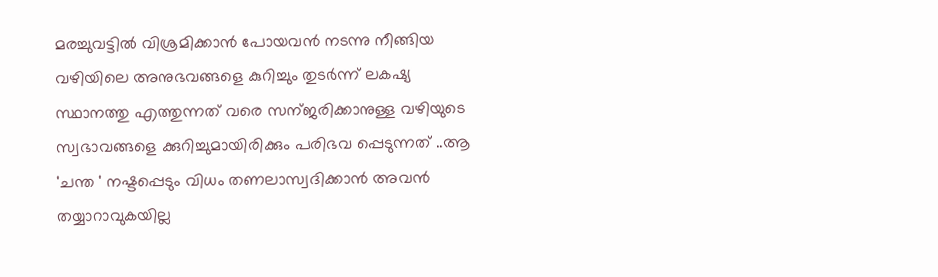മരച്ചുവട്ടില്‍ വിശ്രമിക്കാന്‍ പോയവന്‍ നടന്നു നീങ്ങിയ വഴിയിലെ അനുഭവങ്ങളെ കുറിച്ചും തുടര്‍ന്ന് ലകഷ്യ സ്ഥാനത്തു എത്തുന്നത്‌ വരെ സന്ജരിക്കാനുള്ള വഴിയുടെ സ്വഭാവങ്ങളെ ക്കുറിച്ചുമായിരിക്കും പരിഭവ പ്പെടുന്നത് ..ആ 'ചന്ത ' നഷ്ടപ്പെടും വിധം തണലാസ്വദിക്കാന്‍ അവന്‍ തയ്യാറാവുകയില്ല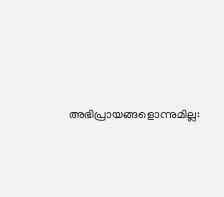അഭിപ്രായങ്ങളൊന്നുമില്ല: